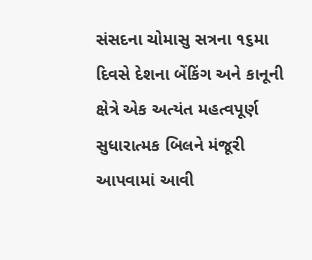સંસદના ચોમાસુ સત્રના ૧૬મા દિવસે દેશના બેંકિંગ અને કાનૂની ક્ષેત્રે એક અત્યંત મહત્વપૂર્ણ સુધારાત્મક બિલને મંજૂરી આપવામાં આવી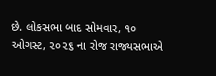છે. લોકસભા બાદ સોમવાર, ૧૦ ઓગસ્ટ, ૨૦૨૬ ના રોજ રાજ્યસભાએ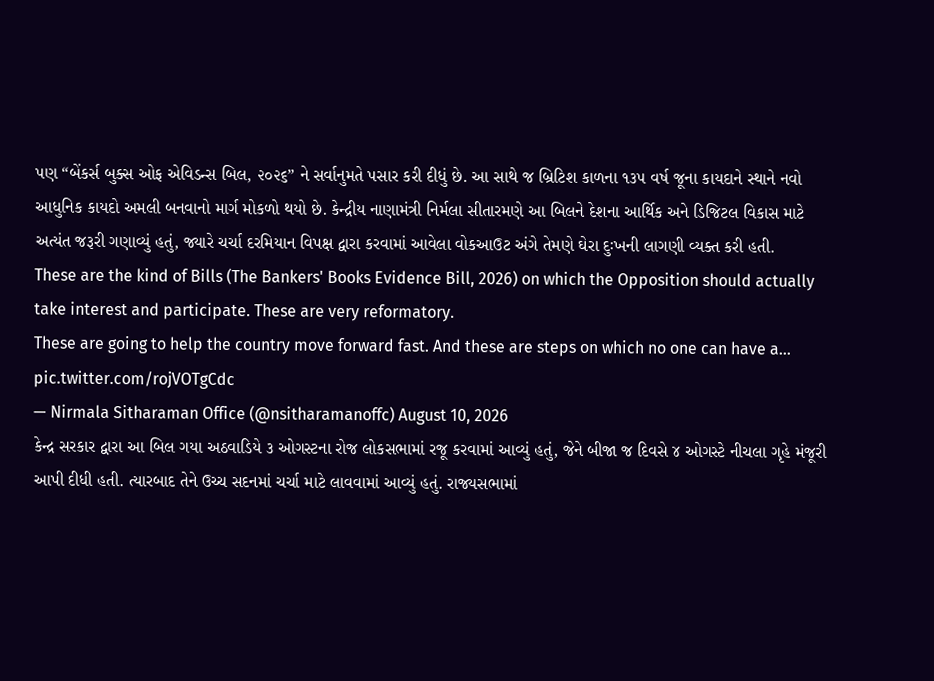પણ “બેંકર્સ બુક્સ ઓફ એવિડન્સ બિલ, ૨૦૨૬” ને સર્વાનુમતે પસાર કરી દીધું છે. આ સાથે જ બ્રિટિશ કાળના ૧૩૫ વર્ષ જૂના કાયદાને સ્થાને નવો આધુનિક કાયદો અમલી બનવાનો માર્ગ મોકળો થયો છે. કેન્દ્રીય નાણામંત્રી નિર્મલા સીતારમણે આ બિલને દેશના આર્થિક અને ડિજિટલ વિકાસ માટે અત્યંત જરૂરી ગણાવ્યું હતું, જ્યારે ચર્ચા દરમિયાન વિપક્ષ દ્વારા કરવામાં આવેલા વોકઆઉટ અંગે તેમણે ઘેરા દુઃખની લાગણી વ્યક્ત કરી હતી.
These are the kind of Bills (The Bankers' Books Evidence Bill, 2026) on which the Opposition should actually take interest and participate. These are very reformatory.
These are going to help the country move forward fast. And these are steps on which no one can have a… pic.twitter.com/rojVOTgCdc
— Nirmala Sitharaman Office (@nsitharamanoffc) August 10, 2026
કેન્દ્ર સરકાર દ્વારા આ બિલ ગયા અઠવાડિયે ૩ ઓગસ્ટના રોજ લોકસભામાં રજૂ કરવામાં આવ્યું હતું, જેને બીજા જ દિવસે ૪ ઓગસ્ટે નીચલા ગૃહે મંજૂરી આપી દીધી હતી. ત્યારબાદ તેને ઉચ્ચ સદનમાં ચર્ચા માટે લાવવામાં આવ્યું હતું. રાજ્યસભામાં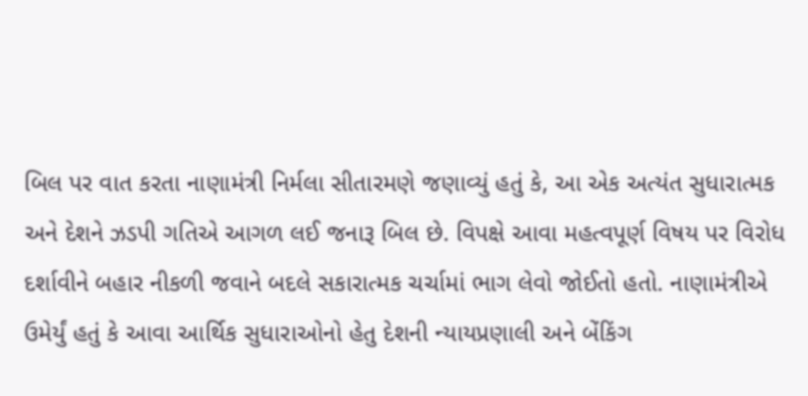બિલ પર વાત કરતા નાણામંત્રી નિર્મલા સીતારમણે જણાવ્યું હતું કે, આ એક અત્યંત સુધારાત્મક અને દેશને ઝડપી ગતિએ આગળ લઈ જનારૂ બિલ છે. વિપક્ષે આવા મહત્વપૂર્ણ વિષય પર વિરોધ દર્શાવીને બહાર નીકળી જવાને બદલે સકારાત્મક ચર્ચામાં ભાગ લેવો જોઈતો હતો. નાણામંત્રીએ ઉમેર્યું હતું કે આવા આર્થિક સુધારાઓનો હેતુ દેશની ન્યાયપ્રણાલી અને બેંકિંગ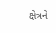ક્ષેત્રને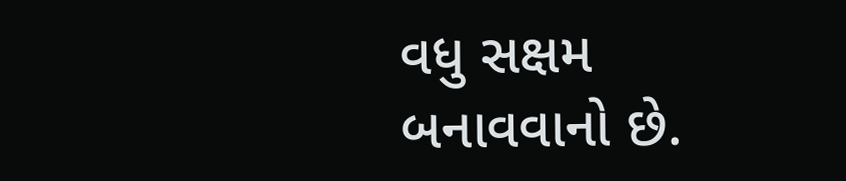વધુ સક્ષમ બનાવવાનો છે.